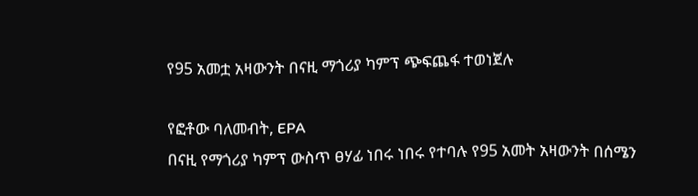የ95 አመቷ አዛውንት በናዚ ማጎሪያ ካምፕ ጭፍጨፋ ተወነጀሉ

የፎቶው ባለመብት, EPA
በናዚ የማጎሪያ ካምፕ ውስጥ ፀሃፊ ነበሩ ነበሩ የተባሉ የ95 አመት አዛውንት በሰሜን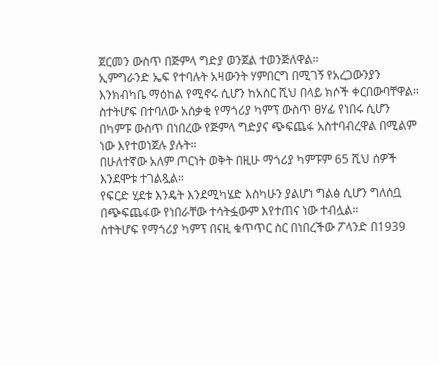ጀርመን ውስጥ በጅምላ ግድያ ወንጀል ተወንጅለዋል።
ኢምግራንድ ኤፍ የተባሉት አዛውንት ሃምበርግ በሚገኝ የአረጋውንያን እንክብካቤ ማዕከል የሚኖሩ ሲሆን ከአስር ሺህ በላይ ክሶች ቀርበውባቸዋል።
ስተትሆፍ በተባለው አሰቃቂ የማጎሪያ ካምፕ ውስጥ ፀሃፊ የነበሩ ሲሆን በካምፑ ውስጥ በነበረው የጅምላ ግድያና ጭፍጨፋ አስተባብረዋል በሚልም ነው እየተወነጀሉ ያሉት።
በሁለተኛው አለም ጦርነት ወቅት በዚሁ ማጎሪያ ካምፑም 65 ሺህ ሰዎች እንደሞቱ ተገልጿል።
የፍርድ ሂደቱ እንዴት እንደሚካሄድ እስካሁን ያልሆነ ግልፅ ሲሆን ግለሰቧ በጭፍጨፋው የነበራቸው ተሳትፏውም እየተጠና ነው ተብሏል።
ስተትሆፍ የማጎሪያ ካምፕ በናዚ ቁጥጥር ስር በነበረችው ፖላንድ በ1939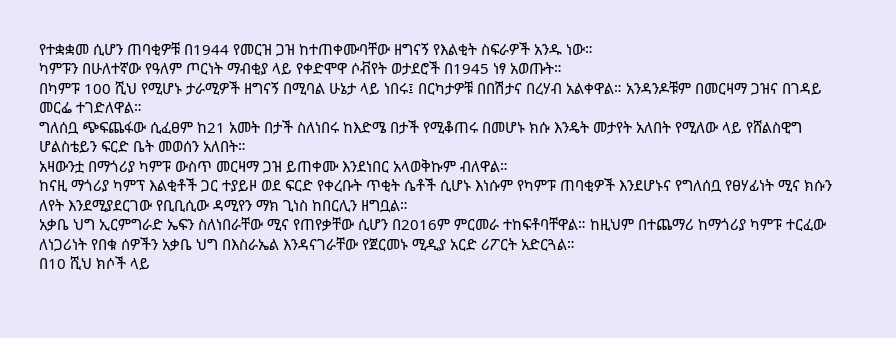የተቋቋመ ሲሆን ጠባቂዎቹ በ1944 የመርዝ ጋዝ ከተጠቀሙባቸው ዘግናኝ የእልቂት ስፍራዎች አንዱ ነው።
ካምፑን በሁለተኛው የዓለም ጦርነት ማብቂያ ላይ የቀድሞዋ ሶቭየት ወታደሮች በ1945 ነፃ አወጡት።
በካምፑ 100 ሺህ የሚሆኑ ታራሚዎች ዘግናኝ በሚባል ሁኔታ ላይ ነበሩ፤ በርካታዎቹ በበሽታና በረሃብ አልቀዋል። አንዳንዶቹም በመርዛማ ጋዝና በገዳይ መርፌ ተገድለዋል።
ግለሰቧ ጭፍጨፋው ሲፈፀም ከ21 አመት በታች ስለነበሩ ከእድሜ በታች የሚቆጠሩ በመሆኑ ክሱ እንዴት መታየት አለበት የሚለው ላይ የሸልስዊግ ሆልስቴይን ፍርድ ቤት መወሰን አለበት።
አዛውንቷ በማጎሪያ ካምፑ ውስጥ መርዛማ ጋዝ ይጠቀሙ እንደነበር አላወቅኩም ብለዋል።
ከናዚ ማጎሪያ ካምፕ እልቂቶች ጋር ተያይዞ ወደ ፍርድ የቀረቡት ጥቂት ሴቶች ሲሆኑ እነሱም የካምፑ ጠባቂዎች እንደሆኑና የግለሰቧ የፀሃፊነት ሚና ክሱን ለየት እንደሚያደርገው የቢቢሲው ዳሚየን ማክ ጊነስ ከበርሊን ዘግቧል።
አቃቤ ህግ ኢርምግራድ ኤፍን ስለነበራቸው ሚና የጠየቃቸው ሲሆን በ2016ም ምርመራ ተከፍቶባቸዋል። ከዚህም በተጨማሪ ከማጎሪያ ካምፑ ተርፈው ለነጋሪነት የበቁ ሰዎችን አቃቤ ህግ በእስራኤል እንዳናገራቸው የጀርመኑ ሚዲያ አርድ ሪፖርት አድርጓል።
በ10 ሺህ ክሶች ላይ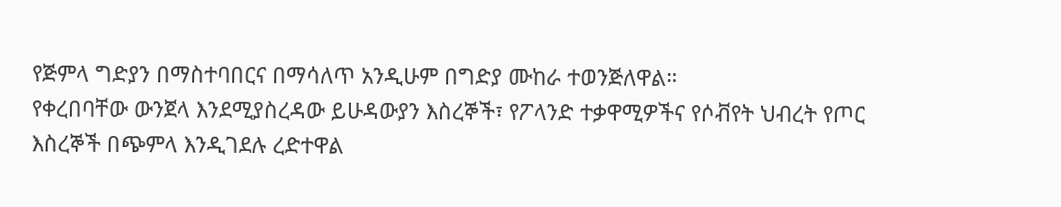የጅምላ ግድያን በማስተባበርና በማሳለጥ አንዲሁም በግድያ ሙከራ ተወንጅለዋል።
የቀረበባቸው ውንጀላ እንደሚያስረዳው ይሁዳውያን እስረኞች፣ የፖላንድ ተቃዋሚዎችና የሶቭየት ህብረት የጦር እስረኞች በጭምላ እንዲገደሉ ረድተዋል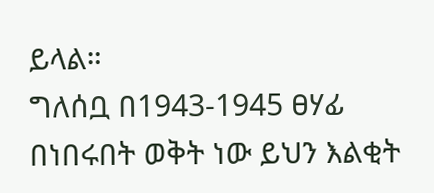ይላል።
ግለሰቧ በ1943-1945 ፀሃፊ በነበሩበት ወቅት ነው ይህን እልቂት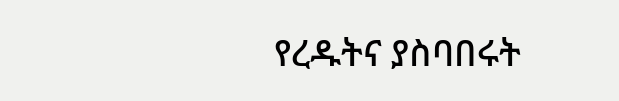የረዱትና ያስባበሩት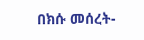በክሱ መሰረት-